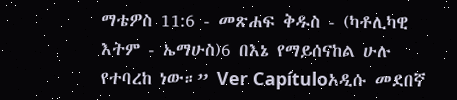ማቴዎስ 11:6 - መጽሐፍ ቅዱስ - (ካቶሊካዊ እትም - ኤማሁስ)6 በእኔ የማይሰናከል ሁሉ የተባረከ ነው።” Ver Capítuloአዲሱ መደበኛ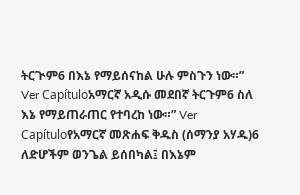ትርጒም6 በእኔ የማይሰናከል ሁሉ ምስጉን ነው።” Ver Capítuloአማርኛ አዲሱ መደበኛ ትርጉም6 ስለ እኔ የማይጠራጠር የተባረከ ነው።” Ver Capítuloየአማርኛ መጽሐፍ ቅዱስ (ሰማንያ አሃዱ)6 ለድሆችም ወንጌል ይሰበካል፤ በእኔም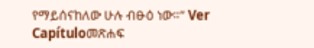የማይሰናከለው ሁሉ ብፁዕ ነው።” Ver Capítuloመጽሐፍ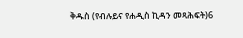ቅዱስ (የብሉይና የሐዲስ ኪዳን መጻሕፍት)6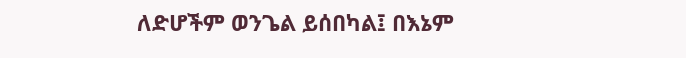ለድሆችም ወንጌል ይሰበካል፤ በእኔም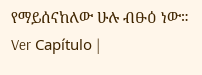የማይሰናከለው ሁሉ ብፁዕ ነው። Ver Capítulo |